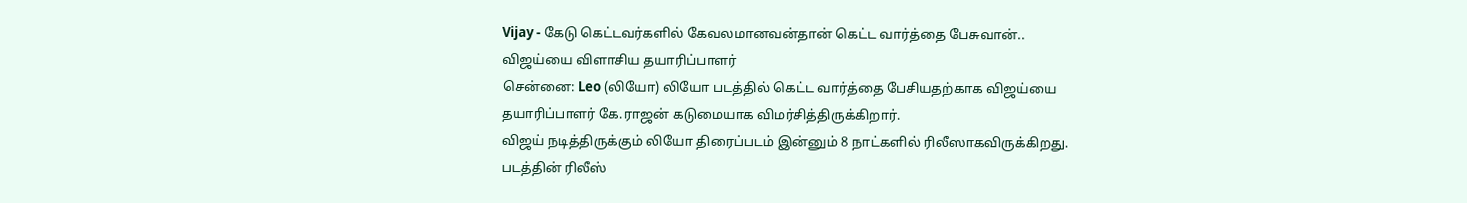Vijay - கேடு கெட்டவர்களில் கேவலமானவன்தான் கெட்ட வார்த்தை பேசுவான்.. விஜய்யை விளாசிய தயாரிப்பாளர்
சென்னை: Leo (லியோ) லியோ படத்தில் கெட்ட வார்த்தை பேசியதற்காக விஜய்யை தயாரிப்பாளர் கே.ராஜன் கடுமையாக விமர்சித்திருக்கிறார்.
விஜய் நடித்திருக்கும் லியோ திரைப்படம் இன்னும் 8 நாட்களில் ரிலீஸாகவிருக்கிறது. படத்தின் ரிலீஸ்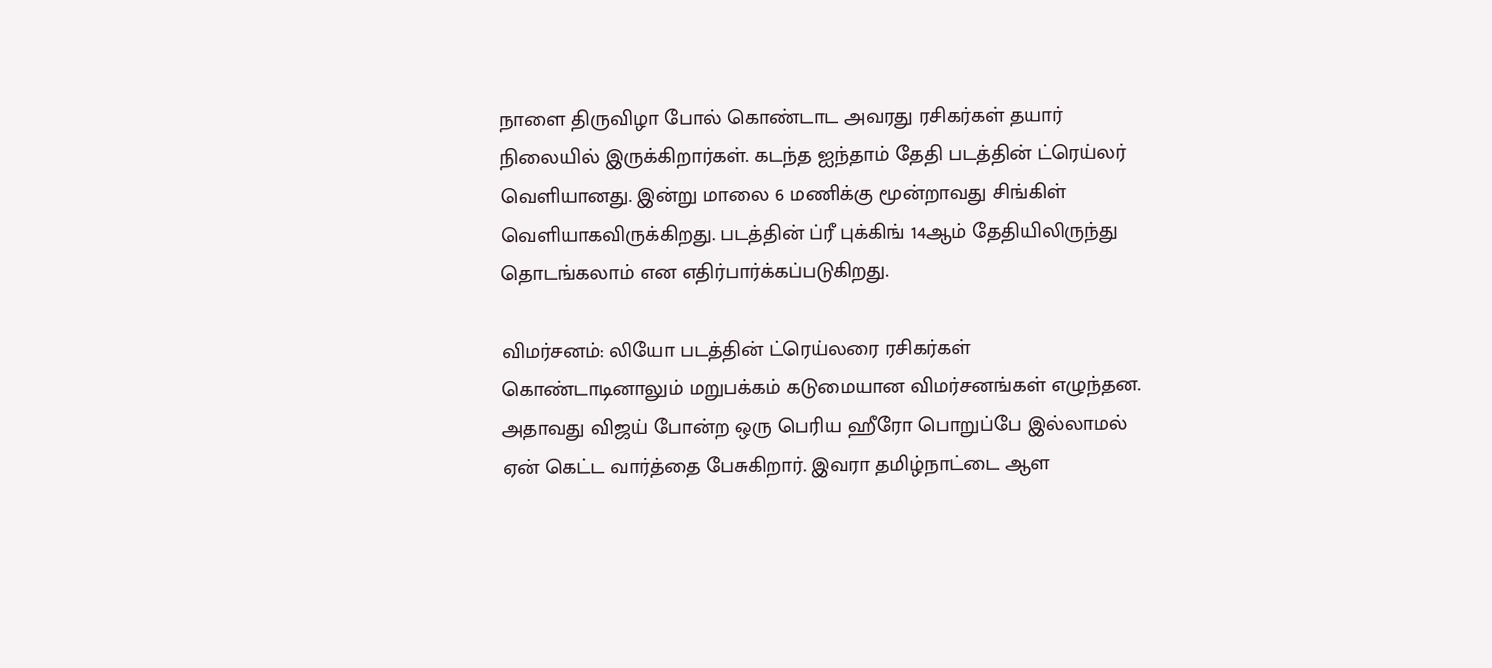நாளை திருவிழா போல் கொண்டாட அவரது ரசிகர்கள் தயார் நிலையில் இருக்கிறார்கள். கடந்த ஐந்தாம் தேதி படத்தின் ட்ரெய்லர் வெளியானது. இன்று மாலை 6 மணிக்கு மூன்றாவது சிங்கிள் வெளியாகவிருக்கிறது. படத்தின் ப்ரீ புக்கிங் 14ஆம் தேதியிலிருந்து தொடங்கலாம் என எதிர்பார்க்கப்படுகிறது.

விமர்சனம்: லியோ படத்தின் ட்ரெய்லரை ரசிகர்கள் கொண்டாடினாலும் மறுபக்கம் கடுமையான விமர்சனங்கள் எழுந்தன. அதாவது விஜய் போன்ற ஒரு பெரிய ஹீரோ பொறுப்பே இல்லாமல் ஏன் கெட்ட வார்த்தை பேசுகிறார். இவரா தமிழ்நாட்டை ஆள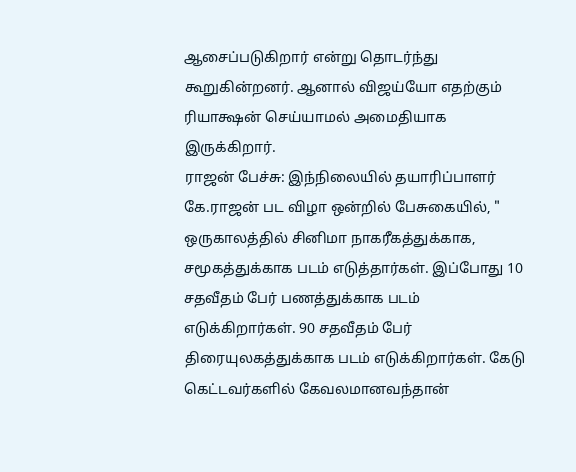ஆசைப்படுகிறார் என்று தொடர்ந்து கூறுகின்றனர். ஆனால் விஜய்யோ எதற்கும் ரியாக்ஷன் செய்யாமல் அமைதியாக இருக்கிறார்.
ராஜன் பேச்சு: இந்நிலையில் தயாரிப்பாளர் கே.ராஜன் பட விழா ஒன்றில் பேசுகையில், " ஒருகாலத்தில் சினிமா நாகரீகத்துக்காக, சமூகத்துக்காக படம் எடுத்தார்கள். இப்போது 10 சதவீதம் பேர் பணத்துக்காக படம் எடுக்கிறார்கள். 90 சதவீதம் பேர் திரையுலகத்துக்காக படம் எடுக்கிறார்கள். கேடு கெட்டவர்களில் கேவலமானவந்தான்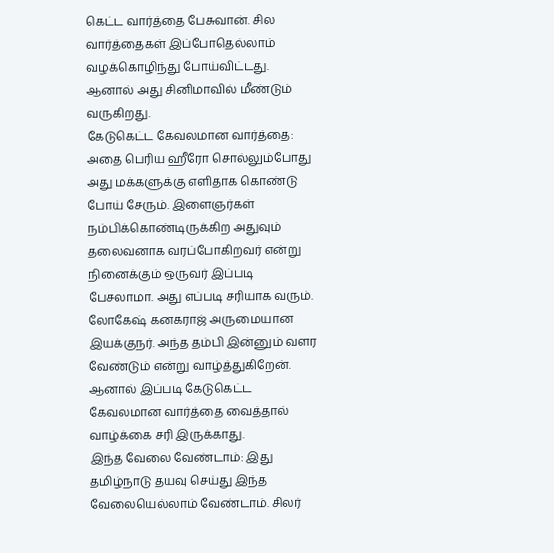கெட்ட வார்த்தை பேசுவான். சில வார்த்தைகள் இப்போதெல்லாம் வழக்கொழிந்து போய்விட்டது. ஆனால் அது சினிமாவில் மீண்டும் வருகிறது.
கேடுகெட்ட கேவலமான வார்த்தை: அதை பெரிய ஹீரோ சொல்லும்போது அது மக்களுக்கு எளிதாக கொண்டு போய் சேரும். இளைஞர்கள் நம்பிக்கொண்டிருக்கிற அதுவும் தலைவனாக வரப்போகிறவர் என்று நினைக்கும் ஒருவர் இப்படி பேசலாமா. அது எப்படி சரியாக வரும். லோகேஷ் கனகராஜ் அருமையான இயக்குநர். அந்த தம்பி இன்னும் வளர வேண்டும் என்று வாழ்த்துகிறேன். ஆனால் இப்படி கேடுகெட்ட கேவலமான வார்த்தை வைத்தால் வாழ்க்கை சரி இருக்காது.
இந்த வேலை வேண்டாம்: இது தமிழ்நாடு தயவு செய்து இந்த வேலையெல்லாம் வேண்டாம். சிலர்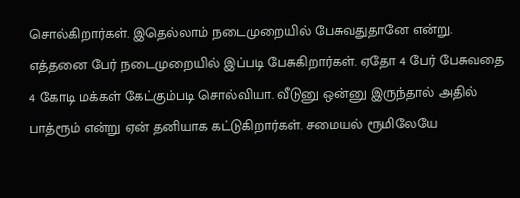சொல்கிறார்கள். இதெல்லாம் நடைமுறையில் பேசுவதுதானே என்று. எத்தனை பேர் நடைமுறையில் இப்படி பேசுகிறார்கள். ஏதோ 4 பேர் பேசுவதை 4 கோடி மக்கள் கேட்கும்படி சொல்வியா. வீடுனு ஒன்னு இருந்தால் அதில் பாத்ரூம் என்று ஏன் தனியாக கட்டுகிறார்கள். சமையல் ரூமிலேயே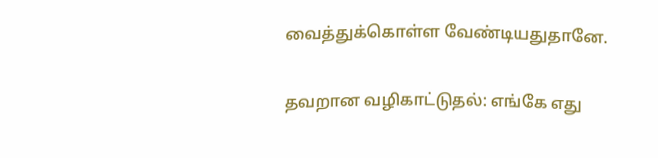வைத்துக்கொள்ள வேண்டியதுதானே.

தவறான வழிகாட்டுதல்: எங்கே எது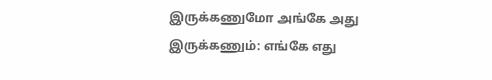இருக்கணுமோ அங்கே அது இருக்கணும்: எங்கே எது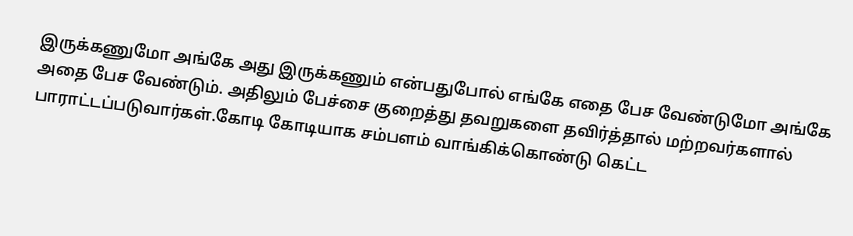இருக்கணுமோ அங்கே அது இருக்கணும் என்பதுபோல் எங்கே எதை பேச வேண்டுமோ அங்கே அதை பேச வேண்டும். அதிலும் பேச்சை குறைத்து தவறுகளை தவிர்த்தால் மற்றவர்களால் பாராட்டப்படுவார்கள்.கோடி கோடியாக சம்பளம் வாங்கிக்கொண்டு கெட்ட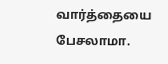வார்த்தையை பேசலாமா.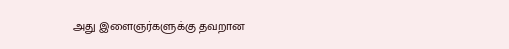அது இளைஞர்களுக்கு தவறான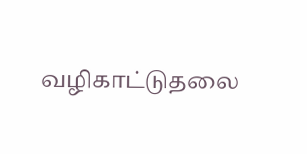வழிகாட்டுதலை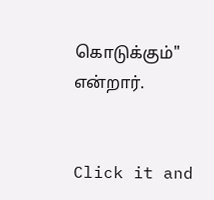கொடுக்கும்" என்றார்.


Click it and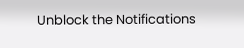Unblock the Notifications